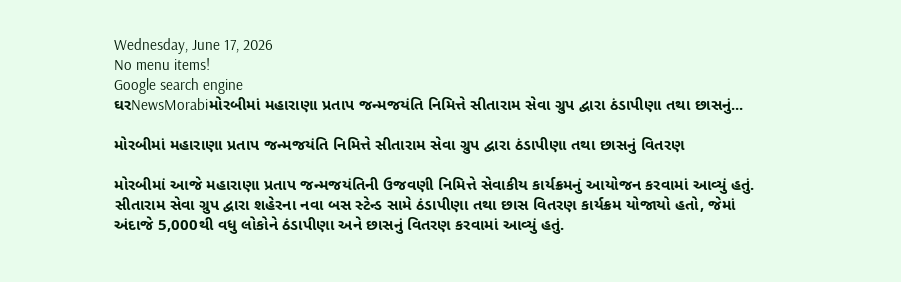Wednesday, June 17, 2026
No menu items!
Google search engine
ઘરNewsMorabiમોરબીમાં મહારાણા પ્રતાપ જન્મજયંતિ નિમિત્તે સીતારામ સેવા ગ્રુપ દ્વારા ઠંડાપીણા તથા છાસનું...

મોરબીમાં મહારાણા પ્રતાપ જન્મજયંતિ નિમિત્તે સીતારામ સેવા ગ્રુપ દ્વારા ઠંડાપીણા તથા છાસનું વિતરણ

મોરબીમાં આજે મહારાણા પ્રતાપ જન્મજયંતિની ઉજવણી નિમિત્તે સેવાકીય કાર્યક્રમનું આયોજન કરવામાં આવ્યું હતું. સીતારામ સેવા ગ્રુપ દ્વારા શહેરના નવા બસ સ્ટેન્ડ સામે ઠંડાપીણા તથા છાસ વિતરણ કાર્યક્રમ યોજાયો હતો, જેમાં અંદાજે 5,000થી વધુ લોકોને ઠંડાપીણા અને છાસનું વિતરણ કરવામાં આવ્યું હતું.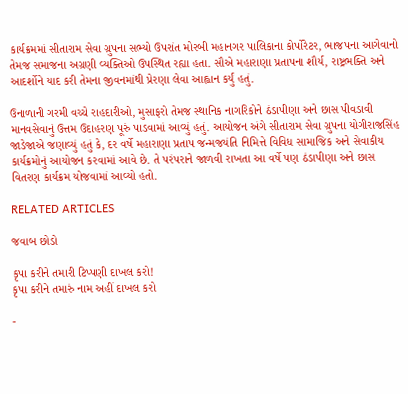કાર્યક્રમમાં સીતારામ સેવા ગ્રુપના સભ્યો ઉપરાંત મોરબી મહાનગર પાલિકાના કોર્પોરેટર, ભાજપના આગેવાનો તેમજ સમાજના અગ્રણી વ્યક્તિઓ ઉપસ્થિત રહ્યા હતા. સૌએ મહારાણા પ્રતાપના શૌર્ય, રાષ્ટ્રભક્તિ અને આદર્શોને યાદ કરી તેમના જીવનમાંથી પ્રેરણા લેવા આહ્વાન કર્યું હતું.

ઉનાળાની ગરમી વચ્ચે રાહદારીઓ, મુસાફરો તેમજ સ્થાનિક નાગરિકોને ઠંડાપીણા અને છાસ પીવડાવી માનવસેવાનું ઉત્તમ ઉદાહરણ પૂરું પાડવામાં આવ્યું હતું. આયોજન અંગે સીતારામ સેવા ગ્રુપના યોગીરાજસિંહ જાડેજાએ જણાવ્યું હતું કે, દર વર્ષે મહારાણા પ્રતાપ જન્મજયંતિ નિમિત્તે વિવિધ સામાજિક અને સેવાકીય કાર્યક્રમોનું આયોજન કરવામાં આવે છે. તે પરંપરાને જાળવી રાખતા આ વર્ષે પણ ઠંડાપીણા અને છાસ વિતરણ કાર્યક્રમ યોજવામાં આવ્યો હતો.

RELATED ARTICLES

જવાબ છોડો

કૃપા કરીને તમારી ટિપ્પણી દાખલ કરો!
કૃપા કરીને તમારું નામ અહીં દાખલ કરો

-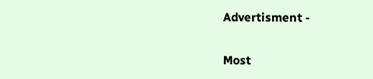Advertisment -

Most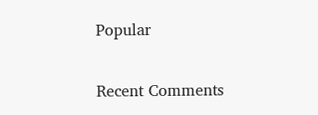Popular

Recent Comments